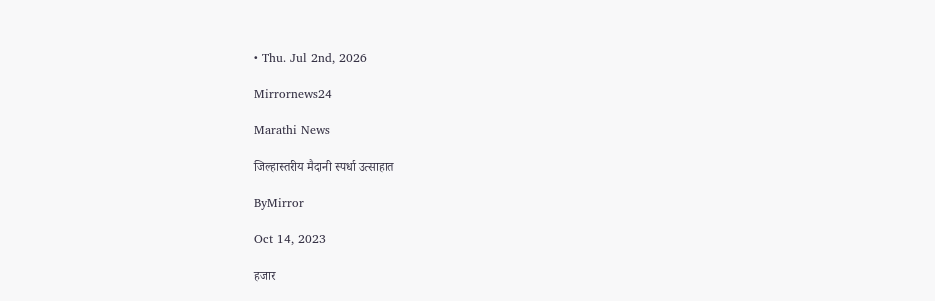• Thu. Jul 2nd, 2026

Mirrornews24

Marathi News

जिल्हास्तरीय मैदानी स्पर्धा उत्साहात

ByMirror

Oct 14, 2023

हजार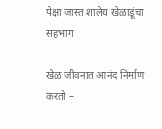पेक्षा जास्त शालेय खेळाडूंचा सहभाग

खेळ जीवनात आनंद निर्माण करतो –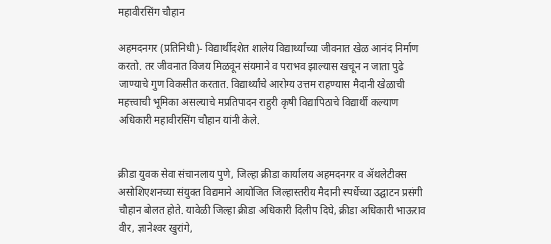महावीरसिंग चौहान

अहमदनगर (प्रतिनिधी)- विद्यार्थीदशेत शालेय विद्यार्थ्यांच्या जीवनात खेळ आनंद निर्माण करतो. तर जीवनात विजय मिळवून संयमाने व पराभव झाल्यास खचून न जाता पुढे जाण्याचे गुण विकसीत करतात. विद्यार्थ्यांचे आरोग्य उत्तम राहण्यास मैदानी खेळाची महत्त्वाची भूमिका असल्याचे मप्रतिपादन राहुरी कृषी विद्यापिठाचे विद्यार्थी कल्याण अधिकारी महावीरसिंग चौहान यांनी केले.


क्रीडा युवक सेवा संचानलाय पुणे, जिल्हा क्रीडा कार्यालय अहमदनगर व ॲथलेटीक्स असोशिएशनच्या संयुक्त विद्यमाने आयोजित जिल्हास्तरीय मैदानी स्पर्धेच्या उद्घाटन प्रसंगी चौहान बोलत होते. यावेळी जिल्हा क्रीडा अधिकारी दिलीप दिघे, क्रीडा अधिकारी भाऊराव वीर, ज्ञानेश्‍वर खुरांगे,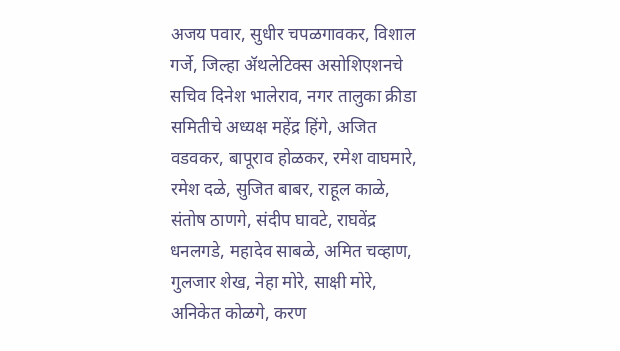अजय पवार, सुधीर चपळगावकर, विशाल गर्जे, जिल्हा ॲथलेटिक्स असोशिएशनचे सचिव दिनेश भालेराव, नगर तालुका क्रीडा समितीचे अध्यक्ष महेंद्र हिंगे, अजित वडवकर, बापूराव होळकर, रमेश वाघमारे, रमेश दळे, सुजित बाबर, राहूल काळे, संतोष ठाणगे, संदीप घावटे, राघवेंद्र धनलगडे, महादेव साबळे, अमित चव्हाण, गुलजार शेख, नेहा मोरे, साक्षी मोरे, अनिकेत कोळगे, करण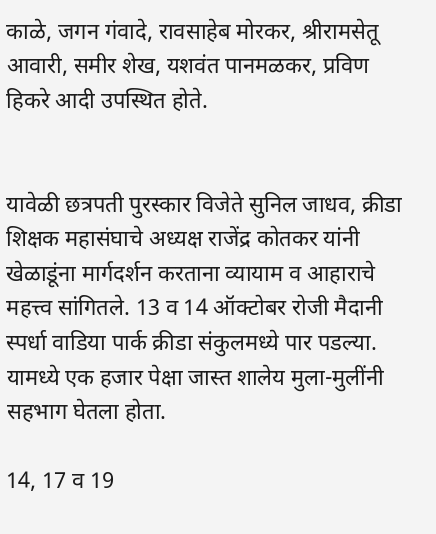काळे, जगन गंवादे, रावसाहेब मोरकर, श्रीरामसेतू आवारी, समीर शेख, यशवंत पानमळकर, प्रविण हिकरे आदी उपस्थित होते.


यावेळी छत्रपती पुरस्कार विजेते सुनिल जाधव, क्रीडा शिक्षक महासंघाचे अध्यक्ष राजेंद्र कोतकर यांनी खेळाडूंना मार्गदर्शन करताना व्यायाम व आहाराचे महत्त्व सांगितले. 13 व 14 ऑक्टोबर रोजी मैदानी स्पर्धा वाडिया पार्क क्रीडा संकुलमध्ये पार पडल्या. यामध्ये एक हजार पेक्षा जास्त शालेय मुला-मुलींनी सहभाग घेतला होता.

14, 17 व 19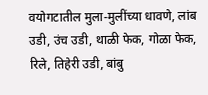वयोगटातील मुला-मुलींच्या धावणे, लांब उडी, उंच उडी, थाळी फेक, गोळा फेक, रिले, तिहेरी उडी, बांबु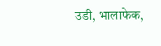उडी, भालाफेक,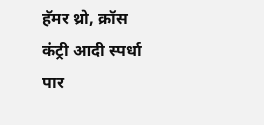हॅमर थ्रो, क्रॉस कंट्री आदी स्पर्धा पार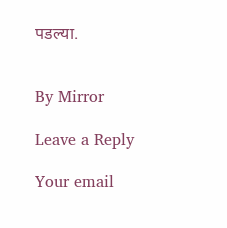पडल्या.


By Mirror

Leave a Reply

Your email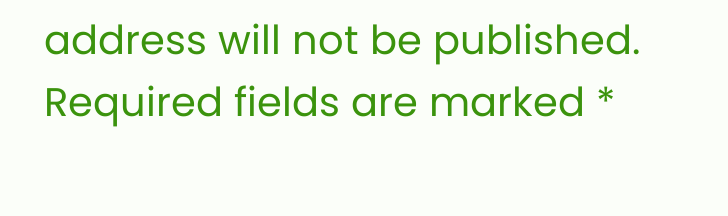address will not be published. Required fields are marked *